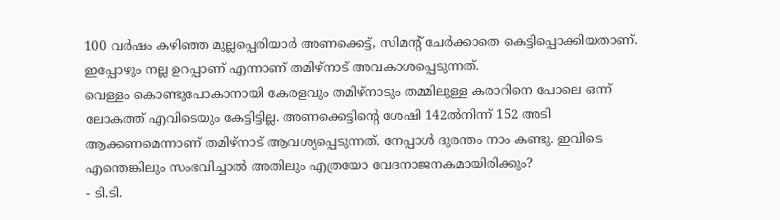100 വർഷം കഴിഞ്ഞ മുല്ലപ്പെരിയാർ അണക്കെട്ട്, സിമന്റ് ചേർക്കാതെ കെട്ടിപ്പൊക്കിയതാണ്. ഇപ്പോഴും നല്ല ഉറപ്പാണ് എന്നാണ് തമിഴ്നാട് അവകാശപ്പെടുന്നത്.
വെള്ളം കൊണ്ടുപോകാനായി കേരളവും തമിഴ്നാടും തമ്മിലുള്ള കരാറിനെ പോലെ ഒന്ന് ലോകത്ത് എവിടെയും കേട്ടിട്ടില്ല. അണക്കെട്ടിന്റെ ശേഷി 142ൽനിന്ന് 152 അടി ആക്കണമെന്നാണ് തമിഴ്നാട് ആവശ്യപ്പെടുന്നത്. നേപ്പാൾ ദുരന്തം നാം കണ്ടു. ഇവിടെ എന്തെങ്കിലും സംഭവിച്ചാൽ അതിലും എത്രയോ വേദനാജനകമായിരിക്കും?
- ടി.ടി.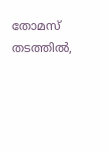തോമസ് തടത്തിൽ,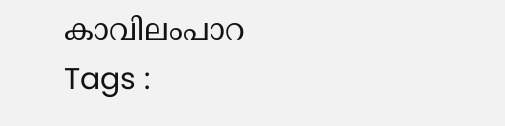കാവിലംപാറ
Tags :